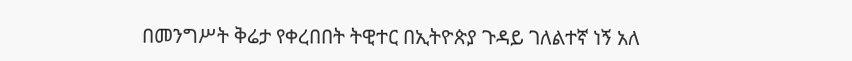በመንግሥት ቅሬታ የቀረበበት ትዊተር በኢትዮጵያ ጉዳይ ገለልተኛ ነኝ አለ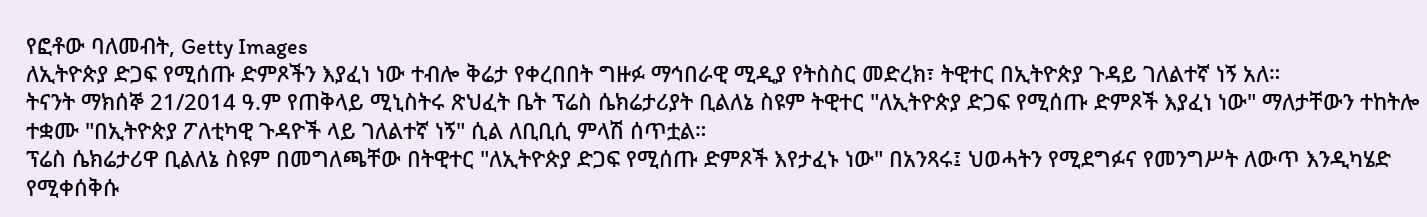የፎቶው ባለመብት, Getty Images
ለኢትዮጵያ ድጋፍ የሚሰጡ ድምጾችን እያፈነ ነው ተብሎ ቅሬታ የቀረበበት ግዙፉ ማኅበራዊ ሚዲያ የትስስር መድረክ፣ ትዊተር በኢትዮጵያ ጉዳይ ገለልተኛ ነኝ አለ።
ትናንት ማክሰኞ 21/2014 ዓ.ም የጠቅላይ ሚኒስትሩ ጽህፈት ቤት ፕሬስ ሴክሬታሪያት ቢልለኔ ስዩም ትዊተር "ለኢትዮጵያ ድጋፍ የሚሰጡ ድምጾች እያፈነ ነው" ማለታቸውን ተከትሎ ተቋሙ "በኢትዮጵያ ፖለቲካዊ ጉዳዮች ላይ ገለልተኛ ነኝ" ሲል ለቢቢሲ ምላሽ ሰጥቷል።
ፕሬስ ሴክሬታሪዋ ቢልለኔ ስዩም በመግለጫቸው በትዊተር "ለኢትዮጵያ ድጋፍ የሚሰጡ ድምጾች እየታፈኑ ነው" በአንጻሩ፤ ህወሓትን የሚደግፉና የመንግሥት ለውጥ እንዲካሄድ የሚቀሰቅሱ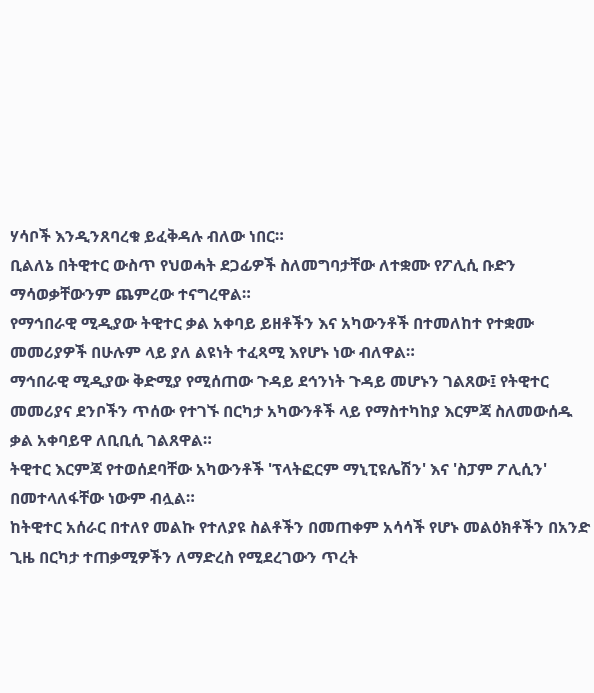ሃሳቦች እንዲንጸባረቁ ይፈቅዳሉ ብለው ነበር።
ቢልለኔ በትዊተር ውስጥ የህወሓት ደጋፊዎች ስለመግባታቸው ለተቋሙ የፖሊሲ ቡድን ማሳወቃቸውንም ጨምረው ተናግረዋል።
የማኅበራዊ ሚዲያው ትዊተር ቃል አቀባይ ይዘቶችን እና አካውንቶች በተመለከተ የተቋሙ መመሪያዎች በሁሉም ላይ ያለ ልዩነት ተፈጻሚ እየሆኑ ነው ብለዋል።
ማኅበራዊ ሚዲያው ቅድሚያ የሚሰጠው ጉዳይ ደኅንነት ጉዳይ መሆኑን ገልጸው፤ የትዊተር መመሪያና ደንቦችን ጥሰው የተገኙ በርካታ አካውንቶች ላይ የማስተካከያ እርምጃ ስለመውሰዱ ቃል አቀባይዋ ለቢቢሲ ገልጸዋል።
ትዊተር እርምጃ የተወሰደባቸው አካውንቶች 'ፕላትፎርም ማኒፒዩሌሽን' እና 'ስፓም ፖሊሲን' በመተላለፋቸው ነውም ብሏል።
ከትዊተር አሰራር በተለየ መልኩ የተለያዩ ስልቶችን በመጠቀም አሳሳች የሆኑ መልዕክቶችን በአንድ ጊዜ በርካታ ተጠቃሚዎችን ለማድረስ የሚደረገውን ጥረት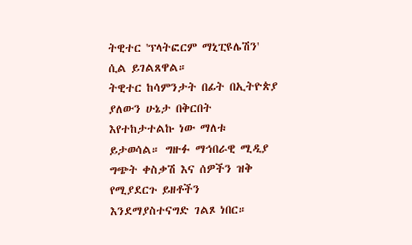ትዊተር 'ፕላትፎርም ማኒፒዩሌሽን' ሲል ይገልጸዋል።
ትዊተር ከሳምንታት በፊት በኢትዮጵያ ያለውን ሁኔታ በቅርበት እየተከታተልኩ ነው ማለቱ ይታወሳል። ግዙፉ ማኅበራዊ ሚዲያ ግጭት ቀስቃሽ እና ሰዎችን ዝቅ የሚያደርጉ ይዘቶችን እንደማያስተናግድ ገልጾ ነበር።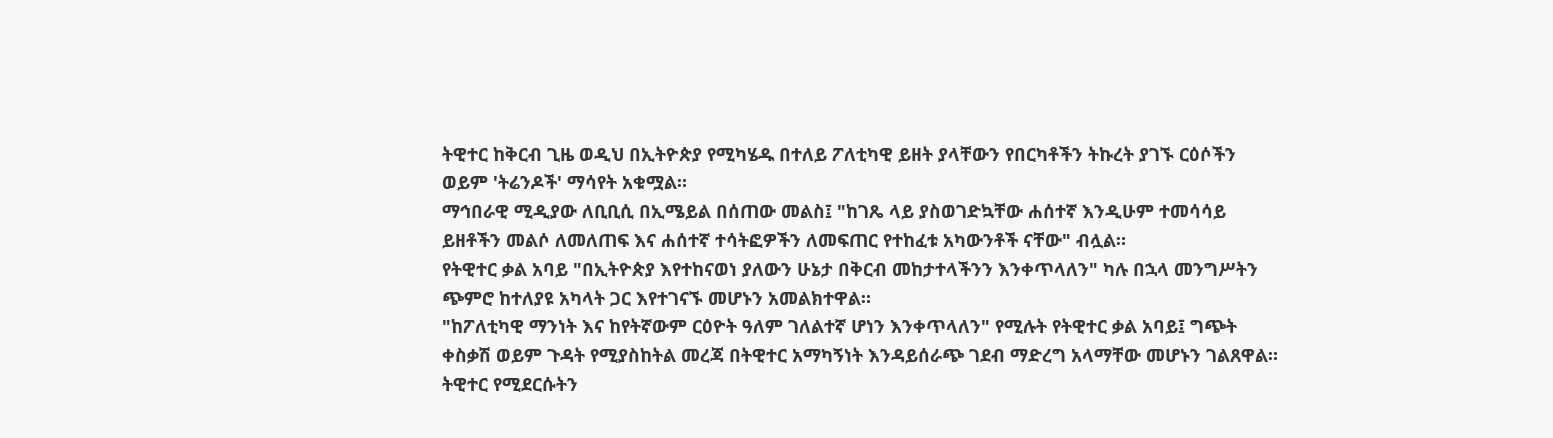ትዊተር ከቅርብ ጊዜ ወዲህ በኢትዮጵያ የሚካሄዱ በተለይ ፖለቲካዊ ይዘት ያላቸውን የበርካቶችን ትኩረት ያገኙ ርዕሶችን ወይም 'ትሬንዶች' ማሳየት አቁሟል።
ማኅበራዊ ሚዲያው ለቢቢሲ በኢሜይል በሰጠው መልስ፤ "ከገጼ ላይ ያስወገድኳቸው ሐሰተኛ እንዲሁም ተመሳሳይ ይዘቶችን መልሶ ለመለጠፍ እና ሐሰተኛ ተሳትፎዎችን ለመፍጠር የተከፈቱ አካውንቶች ናቸው" ብሏል።
የትዊተር ቃል አባይ "በኢትዮጵያ እየተከናወነ ያለውን ሁኔታ በቅርብ መከታተላችንን እንቀጥላለን" ካሉ በኋላ መንግሥትን ጭምሮ ከተለያዩ አካላት ጋር እየተገናኙ መሆኑን አመልክተዋል።
"ከፖለቲካዊ ማንነት እና ከየትኛውም ርዕዮት ዓለም ገለልተኛ ሆነን እንቀጥላለን" የሚሉት የትዊተር ቃል አባይ፤ ግጭት ቀስቃሽ ወይም ጉዳት የሚያስከትል መረጃ በትዊተር አማካኝነት እንዳይሰራጭ ገደብ ማድረግ አላማቸው መሆኑን ገልጸዋል።
ትዊተር የሚደርሱትን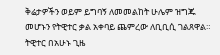ቅሬታዎችን ወይም ይግባኝ ለመመልከት ሁሌም ዝግጁ መሆኑን የትዊተር ቃል አቀባይ ጨምረው ለቢቢሲ ገልጸዋል።
ትዊተር በአሁኑ ጊዜ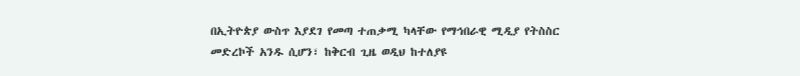በኢትዮጵያ ውስጥ እያደገ የመጣ ተጠቃሚ ካላቸው የማኅበራዊ ሚዲያ የትስስር መድረኮች አንዱ ሲሆን፣ ከቅርብ ጊዜ ወዲህ ከተለያዩ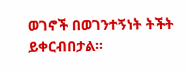ወገኖች በወገንተኝነት ትችት ይቀርብበታል።